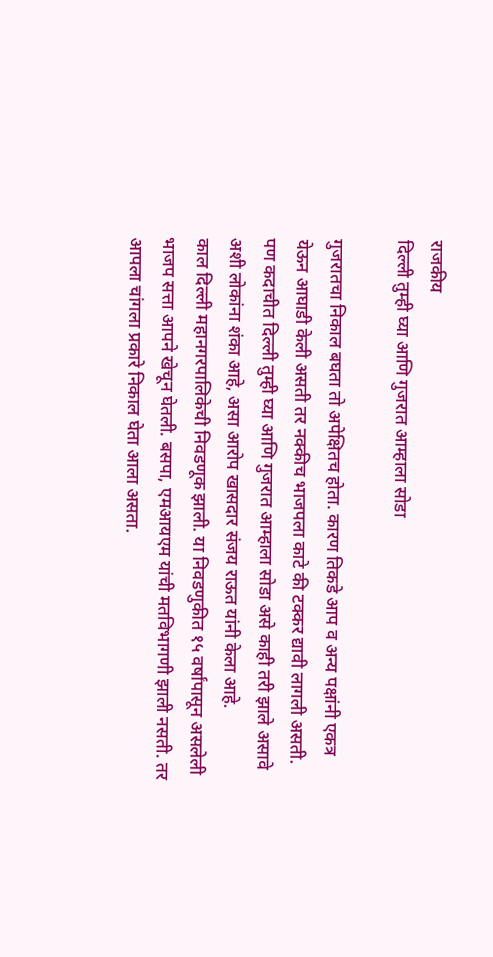राजकीय
दिल्ली तुम्ही घ्या आणि गुजरात आम्हाला सोडा

गुजरातचा निकाल बघता तो अपेक्षितच होता. कारण तिकडे आप व अन्य पक्षांनी एकत्र येऊन आघाडी केली असती तर नक्कीच भाजपला काटे की टक्कर द्यावी लागली असती. पण कदाचीत दिल्ली तुम्ही घ्या आणि गुजरात आम्हाला सोडा असे काही तरी झाले असावे अशी लोकांना शंका आहे, असा आरोप खासदार संजय राऊत यांनी केला आहे.
काल दिल्ली महानगरपालिकेची निवडणूक झाली. या निवडणुकीत १५ वर्षांपासून असलेली भाजप सत्ता आपने खेचून घेतली. बसपा, एमआयएम यांची मतविभागणी झाली नसती. तर आपला चांगला प्रकारे निकाल घेता आला असता.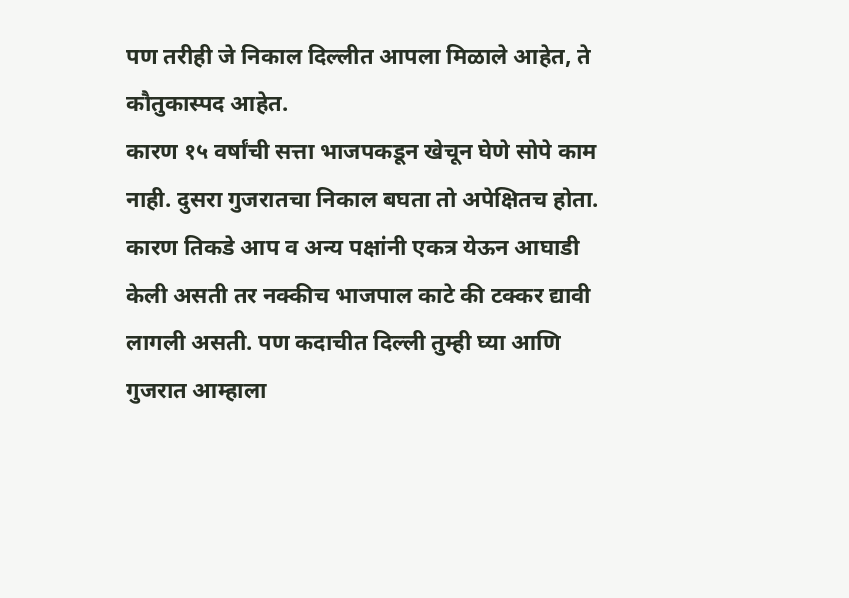पण तरीही जे निकाल दिल्लीत आपला मिळाले आहेत, ते कौतुकास्पद आहेत.
कारण १५ वर्षांची सत्ता भाजपकडून खेचून घेणे सोपे काम नाही. दुसरा गुजरातचा निकाल बघता तो अपेक्षितच होता. कारण तिकडे आप व अन्य पक्षांनी एकत्र येऊन आघाडी केली असती तर नक्कीच भाजपाल काटे की टक्कर द्यावी लागली असती. पण कदाचीत दिल्ली तुम्ही घ्या आणि गुजरात आम्हाला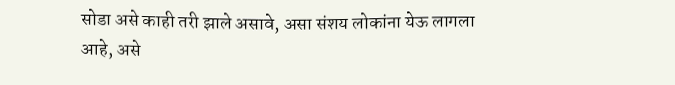सोडा असे काही तरी झाले असावे, असा संशय लोकांना येऊ लागला आहे, असे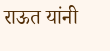राऊत यांनी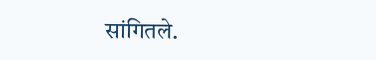सांगितले.